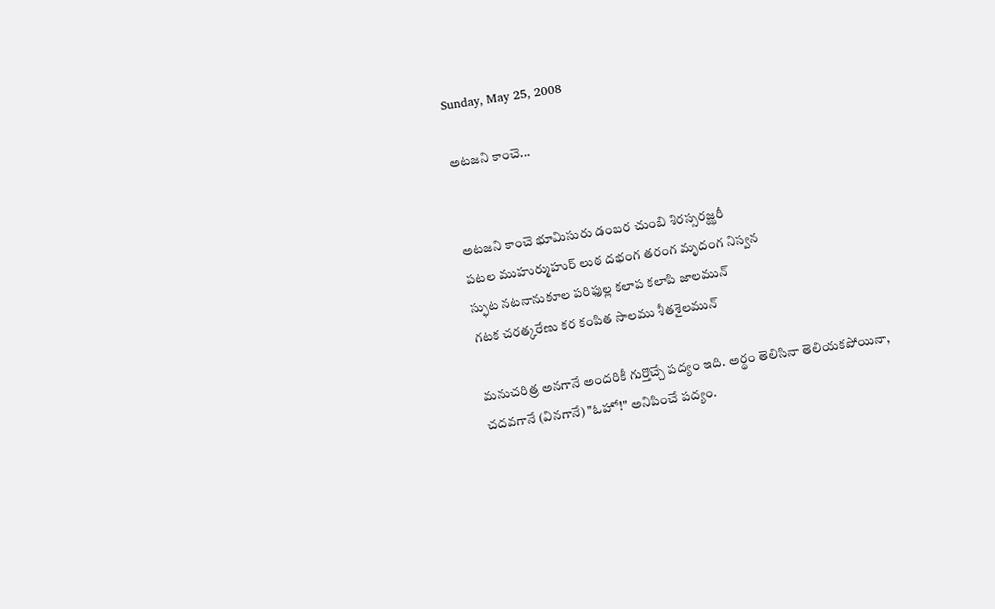Sunday, May 25, 2008

అటజని కాంచె...


అటజని కాంచె భూమిసురు డంబర చుంబి శిరస్సరజ్ఝరీ
పటల ముహుర్ముహుర్ లుఠ దభంగ తరంగ మృదంగ నిస్వన
స్ఫుట నటనానుకూల పరిఫుల్ల కలాప కలాపి జాలమున్
గటక చరత్కరేణు కర కంపిత సాలము శీతశైలమున్

మనుచరిత్ర అనగానే అందరికీ గుర్తొచ్చే పద్యం ఇది. అర్థం తెలిసినా తెలియకపోయినా, చదవగానే (వినగానే) "ఓహో!" అనిపించే పద్యం.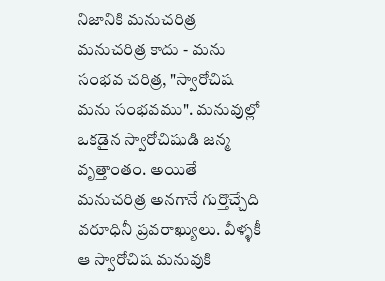నిజానికి మనుచరిత్ర మనుచరిత్ర కాదు - మను సంభవ చరిత్ర, "స్వారోచిష మను సంభవము". మనువుల్లో ఒకడైన స్వారోచిషుడి జన్మ వృత్తాంతం. అయితే మనుచరిత్ర అనగానే గుర్తొచ్చేది వరూధినీ ప్రవరాఖ్యులు. వీళ్ళకీ ఆ స్వారోచిష మనువుకి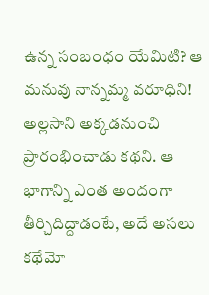ఉన్న సంబంధం యేమిటి? ఆ మనువు నాన్నమ్మ వరూధిని! అల్లసాని అక్కడనుంచి ప్రారంభించాడు కథని. ఆ భాగాన్ని ఎంత అందంగా తీర్చిదిద్దాడంటే, అదే అసలు కథేమో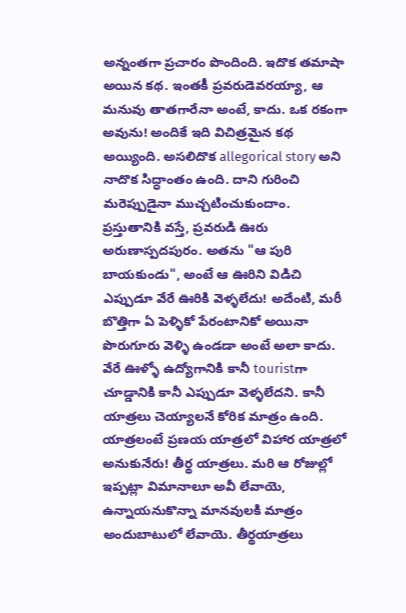అన్నంతగా ప్రచారం పొందింది. ఇదొక తమాషా అయిన కథ. ఇంతకీ ప్రవరుడెవరయ్యా, ఆ మనువు తాతగారేనా అంటే, కాదు. ఒక రకంగా అవును! అందికే ఇది విచిత్రమైన కథ అయ్యింది. అసలిదొక allegorical story అని నాదొక సిద్ధాంతం ఉంది. దాని గురించి మరెప్పుడైనా ముచ్చటించుకుందాం.
ప్రస్తుతానికి వస్తే, ప్రవరుడి ఊరు అరుణాస్పదపురం. అతను "ఆ పురి బాయకుండు", అంటే ఆ ఊరిని విడిచి ఎప్పుడూ వేరే ఊరికి వెళ్ళలేదు! అదేంటి, మరీ బొత్తిగా ఏ పెళ్ళికో పేరంటానికో అయినా పొరుగూరు వెళ్ళి ఉండడా అంటే అలా కాదు. వేరే ఊళ్ళో ఉద్యోగానికి కానీ touristగా చూడ్డానికి కానీ ఎప్పుడూ వెళ్ళలేదని. కానీ యాత్రలు చెయ్యాలనే కోరిక మాత్రం ఉంది. యాత్రలంటే ప్రణయ యాత్రలో విహార యాత్రలో అనుకునేరు! తీర్థ యాత్రలు. మరి ఆ రోజుల్లో ఇప్పట్లా విమానాలూ అవీ లేవాయె, ఉన్నాయనుకొన్నా మానవులకి మాత్రం అందుబాటులో లేవాయె. తీర్థయాత్రలు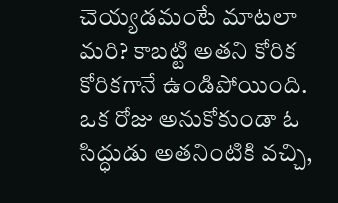చెయ్యడమంటే మాటలా మరి? కాబట్టి అతని కోరిక కోరికగానే ఉండిపోయింది. ఒక రోజు అనుకోకుండా ఓ సిద్ధుడు అతనింటికి వచ్చి,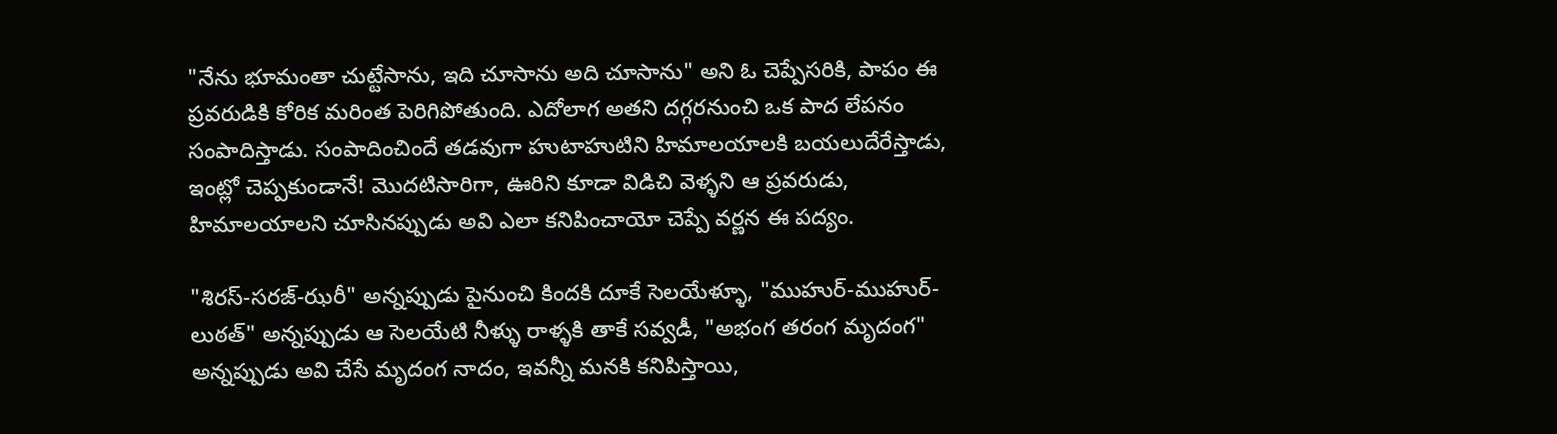"నేను భూమంతా చుట్టేసాను, ఇది చూసాను అది చూసాను" అని ఓ చెప్పేసరికి, పాపం ఈ ప్రవరుడికి కోరిక మరింత పెరిగిపోతుంది. ఎదోలాగ అతని దగ్గరనుంచి ఒక పాద లేపనం సంపాదిస్తాడు. సంపాదించిందే తడవుగా హుటాహుటిని హిమాలయాలకి బయలుదేరేస్తాడు, ఇంట్లో చెప్పకుండానే! మొదటిసారిగా, ఊరిని కూడా విడిచి వెళ్ళని ఆ ప్రవరుడు, హిమాలయాలని చూసినప్పుడు అవి ఎలా కనిపించాయో చెప్పే వర్ణన ఈ పద్యం.

"శిరస్-సరజ్-ఝరీ" అన్నప్పుడు పైనుంచి కిందకి దూకే సెలయేళ్ళూ, "ముహుర్-ముహుర్-లుఠత్" అన్నప్పుడు ఆ సెలయేటి నీళ్ళు రాళ్ళకి తాకే సవ్వడీ, "అభంగ తరంగ మృదంగ" అన్నప్పుడు అవి చేసే మృదంగ నాదం, ఇవన్నీ మనకి కనిపిస్తాయి,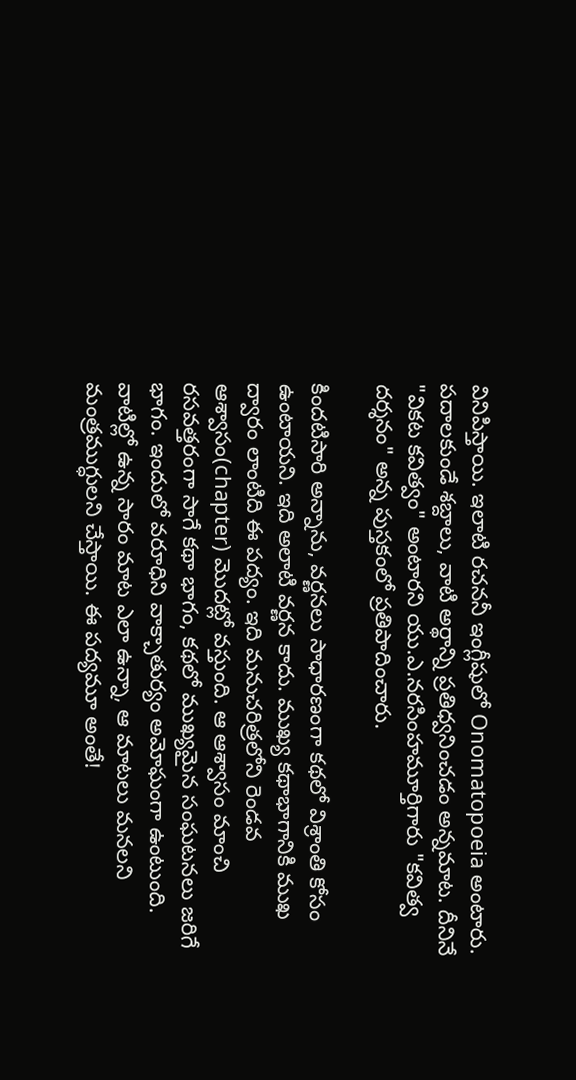వినిపిస్తాయి. ఇలాటి రచననీ ఇంగ్లీషులో Onomatopoeia అంటారు. పదాలకుండే శబ్దాలు, వాటి అర్థాన్ని ప్రతిధ్వనించడం అన్నమాట. దీనినే "వికట కవిత్వం" అంటారని యు.ఎ.నరసింహమూర్తిగారు "కవిత్వ దర్శనం" అన్న పుస్తకంలో ప్రతిపాదించారు.

కిందటిసారి అన్నాను, వర్ణనలు సాధారణంగా కథలో విశ్రాంతి కోసం ఉంటాయని. ఇది అలాటి వర్ణన కాదు. ముఖ్య కథాభాగానికి ముఖ ద్వారం లాంటిది ఈ పద్యం. ఇది మనుచరిత్రలోని రెండవ ఆశ్వాసం(chapter) మొదట్లో వస్తుంది. ఆ ఆశ్వాసం మాంచి రసవత్తరంగా సాగే కథా భాగం, కథలో ముఖ్యమైన సంఘటనలు జరిగే భాగం. ఇందులో వరూధిని వాక్చాతుర్యం అమోఘంగా ఉంటుంది. వాటిల్లో ఉన్న సారం మాట ఎలా ఉన్నా, ఆ మాటలు మనలని మంత్రముగ్ధులని చేస్తాయి. ఈ పద్యమూ అంతే!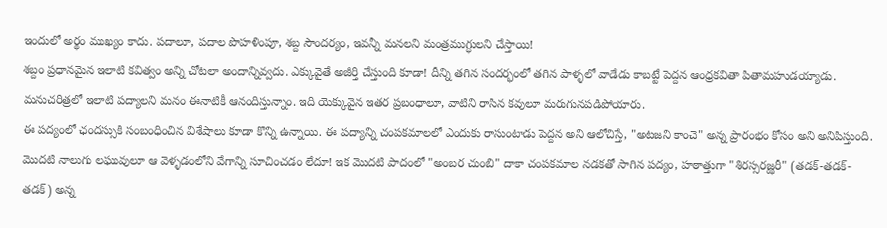ఇందులో అర్థం ముఖ్యం కాదు. పదాలూ, పదాల పొహళింపూ, శబ్ద సౌందర్యం, ఇవన్నీ మనలని మంత్రముగ్ధులని చేస్తాయి!
శబ్దం ప్రధానమైన ఇలాటి కవిత్వం అన్ని చోటలా అందాన్నివ్వదు. ఎక్కువైతే అజీర్తి చేస్తుంది కూడా! దీన్ని తగిన సందర్భంలో తగిన పాళ్ళలో వాడేడు కాబట్టే పెద్దన ఆంధ్రకవితా పితామహుడయ్యాడు. మనుచరిత్రలో ఇలాటి పద్యాలని మనం ఈనాటికీ ఆనందిస్తున్నాం. ఇది యెక్కువైన ఇతర ప్రబంధాలూ, వాటిని రాసిన కవులూ మరుగునపడిపోయారు.
ఈ పద్యంలో ఛందస్సుకి సంబంధించిన విశేషాలు కూడా కొన్ని ఉన్నాయి. ఈ పద్యాన్ని చంపకమాలలో ఎందుకు రాసుంటాడు పెద్దన అని ఆలోచిస్తే, "అటజని కాంచె" అన్న ప్రారంభం కోసం అని అనిపిస్తుంది. మొదటి నాలుగు లఘువులూ ఆ వెళ్ళడంలోని వేగాన్ని సూచించడం లేదూ! ఇక మొదటి పాదంలో "అంబర చుంబి" దాకా చంపకమాల నడకతో సాగిన పద్యం, హఠాత్తుగా "శిరస్సరజ్ఝరీ" (తడక్-తడక్-తడక్) అన్న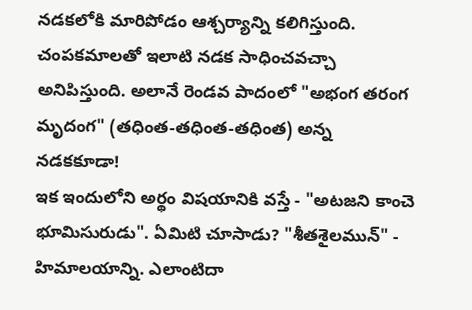నడకలోకి మారిపోడం ఆశ్చర్యాన్ని కలిగిస్తుంది. చంపకమాలతో ఇలాటి నడక సాధించవచ్చా అనిపిస్తుంది. అలానే రెండవ పాదంలో "అభంగ తరంగ మృదంగ" (తధింత-తధింత-తధింత) అన్న నడకకూడా!
ఇక ఇందులోని అర్థం విషయానికి వస్తే - "అటజని కాంచె భూమిసురుడు". ఏమిటి చూసాడు? "శీతశైలమున్" - హిమాలయాన్ని. ఎలాంటిదా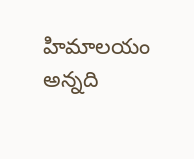హిమాలయం అన్నది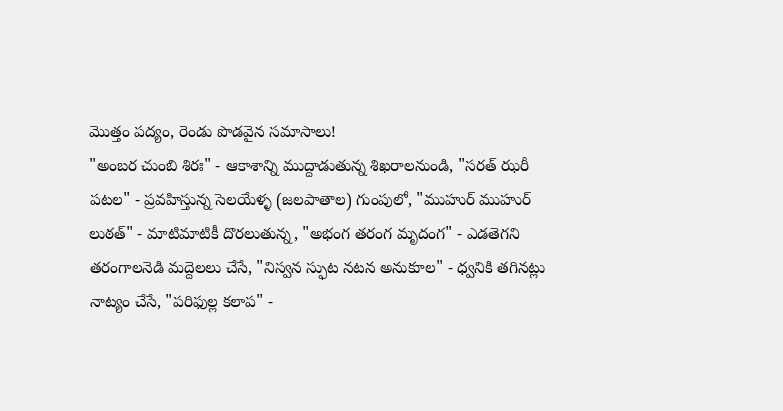మొత్తం పద్యం, రెండు పొడవైన సమాసాలు!
"అంబర చుంబి శిరః" - ఆకాశాన్ని ముద్దాడుతున్న శిఖరాలనుండి, "సరత్ ఝరీ పటల" - ప్రవహిస్తున్న సెలయేళ్ళ (జలపాతాల) గుంపులో, "ముహుర్ ముహుర్ లుఠత్" - మాటిమాటికీ దొరలుతున్న, "అభంగ తరంగ మృదంగ" - ఎడతెగని తరంగాలనెడి మద్దెలలు చేసే, "నిస్వన స్ఫుట నటన అనుకూల" - ధ్వనికి తగినట్లు నాట్యం చేసే, "పరిఫుల్ల కలాప" -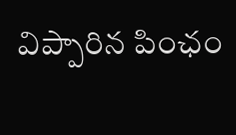విప్పారిన పింఛం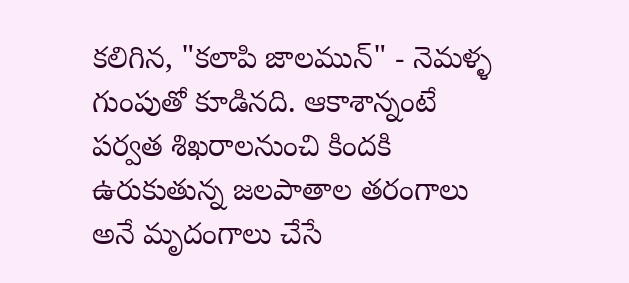కలిగిన, "కలాపి జాలమున్" - నెమళ్ళ గుంపుతో కూడినది. ఆకాశాన్నంటే పర్వత శిఖరాలనుంచి కిందకి ఉరుకుతున్న జలపాతాల తరంగాలు అనే మృదంగాలు చేసే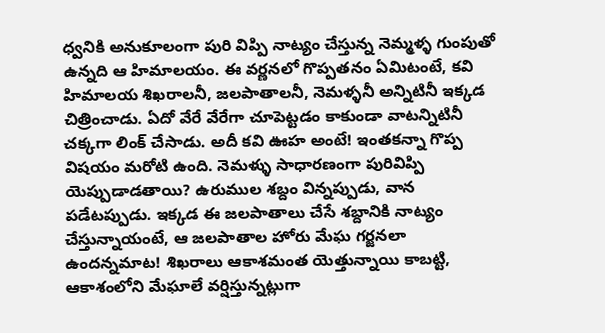ధ్వనికి అనుకూలంగా పురి విప్పి నాట్యం చేస్తున్న నెమ్మళ్ళ గుంపుతో ఉన్నది ఆ హిమాలయం. ఈ వర్ణనలో గొప్పతనం ఏమిటంటే, కవి హిమాలయ శిఖరాలనీ, జలపాతాలనీ, నెమళ్ళనీ అన్నిటినీ ఇక్కడ చిత్రించాడు. ఏదో వేరే వేరేగా చూపెట్టడం కాకుండా వాటన్నిటినీ చక్కగా లింక్ చేసాడు. అదీ కవి ఊహ అంటే! ఇంతకన్నా గొప్ప విషయం మరోటి ఉంది. నెమళ్ళు సాధారణంగా పురివిప్పి యెప్పుడాడతాయి? ఉరుముల శబ్దం విన్నప్పుడు, వాన పడేటప్పుడు. ఇక్కడ ఈ జలపాతాలు చేసే శబ్దానికి నాట్యం చేస్తున్నాయంటే, ఆ జలపాతాల హోరు మేఘ గర్జనలా ఉందన్నమాట! శిఖరాలు ఆకాశమంత యెత్తున్నాయి కాబట్టి, ఆకాశంలోని మేఘాలే వర్షిస్తున్నట్లుగా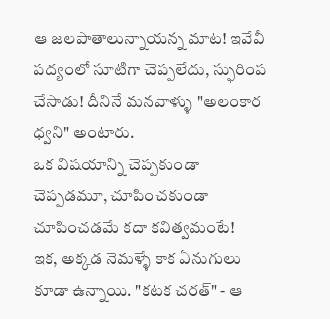ఆ జలపాతాలున్నాయన్న మాట! ఇవేవీ పద్యంలో సూటిగా చెప్పలేదు, స్ఫురింప చేసాడు! దీనినే మనవాళ్ళు "అలంకార ధ్వని" అంటారు.
ఒక విషయాన్ని చెప్పకుండా చెప్పడమూ, చూపించకుండా చూపించడమే కదా కవిత్వమంటే!
ఇక, అక్కడ నెమళ్ళే కాక ఏనుగులు కూడా ఉన్నాయి. "కటక చరత్" - ఆ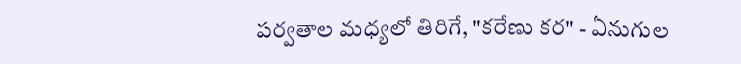పర్వతాల మధ్యలో తిరిగే, "కరేణు కర" - ఏనుగుల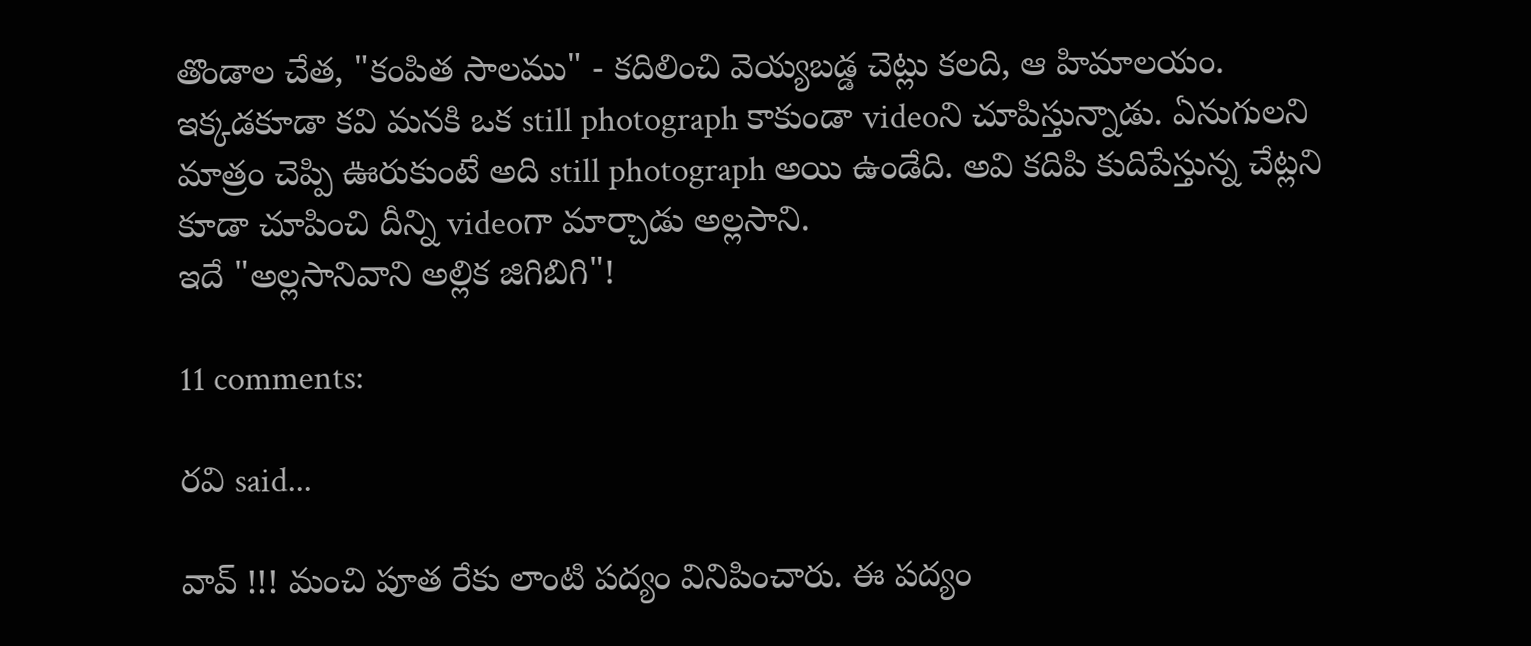తొండాల చేత, "కంపిత సాలము" - కదిలించి వెయ్యబడ్డ చెట్లు కలది, ఆ హిమాలయం. ఇక్కడకూడా కవి మనకి ఒక still photograph కాకుండా videoని చూపిస్తున్నాడు. ఏనుగులని మాత్రం చెప్పి ఊరుకుంటే అది still photograph అయి ఉండేది. అవి కదిపి కుదిపేస్తున్న చేట్లని కూడా చూపించి దీన్ని videoగా మార్చాడు అల్లసాని.
ఇదే "అల్లసానివాని అల్లిక జిగిబిగి"!

11 comments:

రవి said...

వావ్ !!! మంచి పూత రేకు లాంటి పద్యం వినిపించారు. ఈ పద్యం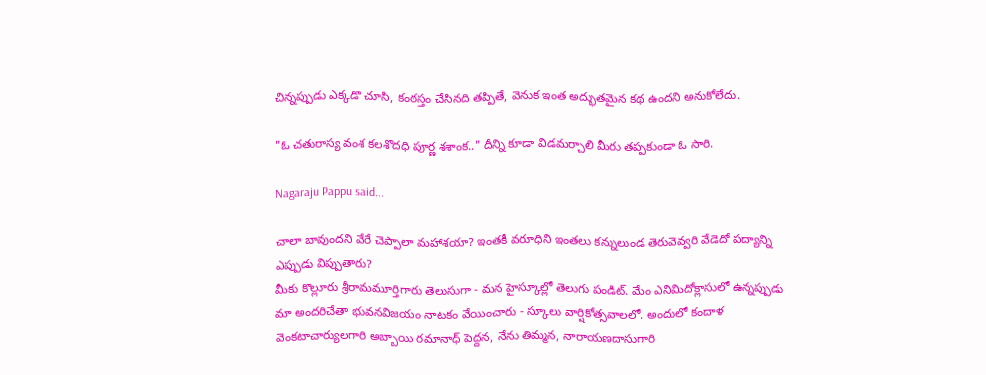చిన్నప్పుడు ఎక్కడొ చూసి, కంఠస్తం చేసినది తప్పితే, వెనుక ఇంత అద్భుతమైన కథ ఉందని అనుకోలేదు.

"ఓ చతురాస్య వంశ కలశొదధి పూర్ణ శశాంక.." దీన్ని కూడా విడమర్చాలి మీరు తప్పకుండా ఓ సారి.

Nagaraju Pappu said...

చాలా బావుందని వేరే చెప్పాలా మహాశయా? ఇంతకీ వరూధిని ఇంతలు కన్నులుండ తెరువెవ్వరి వేడెదో పద్యాన్ని ఎప్పుడు విప్పుతారు?
మీకు కొల్లూరు శ్రీరామమూర్తిగారు తెలుసుగా - మన హైస్కూల్లో తెలుగు పండిట్. మేం ఎనిమిదోక్లాసులో ఉన్నప్పుడు మా అందరిచేతా భువనవిజయం నాటకం వేయించారు - స్కూలు వార్షికోత్సవాలలో. అందులో కందాళ వెంకటాచార్యులగారి అబ్బాయి రమానాధ్ పెద్దన, నేను తిమ్మన, నారాయణదాసుగారి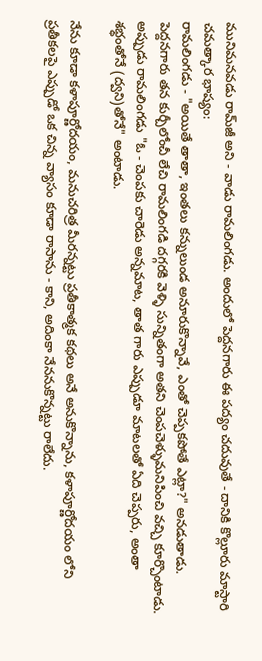మునిమనవడు రామ్‌జీ అని - వాడు రామలింగడు. అందులో పెద్దనగారు ఈ పద్యం చదువుతే - దానికి కొల్లూరు మాస్టారి చమత్కార భాష్యం:
రామలింగడు - "అయితే తాతా, ఇంతలు కన్నులుండ అనూరుకొన్నావే, ఎంతో చెప్పకపోతే ఎట్లా?" అనడుతాడు. పెద్దనగారు తన కుర్చీలోంచీ లేచి రామలింగడి దగ్గరకి వెళ్ళి సున్నితంగా అతని చెంపచెళ్ళుమనిపించి వచ్చి కూర్చొంటాడు. అప్పుడు రామలింగడు "ఓ - చెంపకు చారెడు అన్నమాట, తాత గారు ఎప్పుడూ మాటలతో ఏది చెప్పరు, అంతా శభ్ధంతోనే (ద్వని)తోనే" అంటాడు.

నేను కూడా కళాపూర్ణోదయం, మనుచరిత్ర మీరన్నట్టు ప్రతీకాత్మక కథలు అనే అనుకొన్నాను, కళాపూర్ణోదయం లోని ప్రతీకలపై ఎప్పుడో ఒక చిన్న వ్యాసం కూడా రాసాను - కాని, అదింకా నేననుకొన్నట్టు రాలేదు.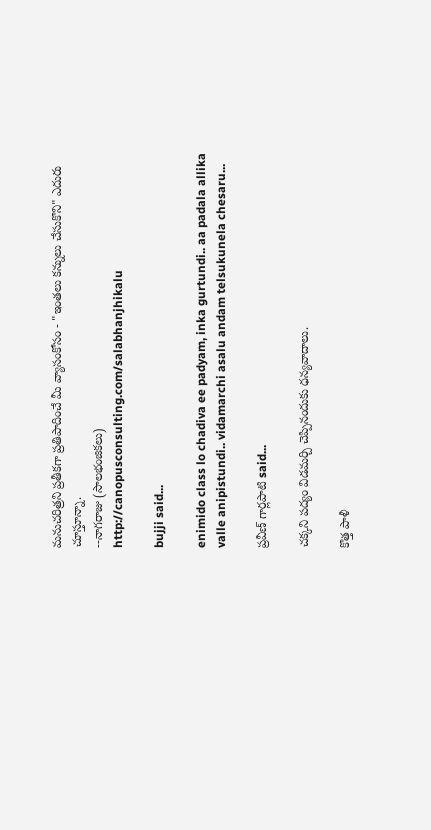మనుచరిత్రని ప్రతీకగా ప్రతిపాదించే మీ వ్యాసంకోసం - "ఇంతలు కన్నులు చేసుకొని" ఎదురు చూస్తూన్నా.
--నాగరాజు (సాలభంజికలు)
http://canopusconsulting.com/salabhanjhikalu

bujji said...

enimido class lo chadiva ee padyam, inka gurtundi.. aa padala allika valle anipistundi.. vidamarchi asalu andam telsukunela chesaru...

ప్రవీణ్ గార్లపాటి said...

చక్కని పద్యం విడమర్చి చెప్పినందుకు ధన్యవాదాలు.

కొత్త పాళీ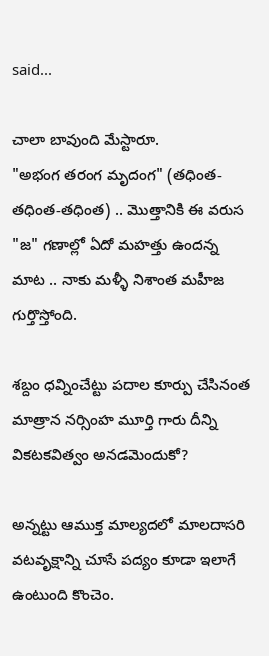said...

చాలా బావుంది మేస్టారూ.
"అభంగ తరంగ మృదంగ" (తధింత-తధింత-తధింత) .. మొత్తానికి ఈ వరుస "జ" గణాల్లో ఏదో మహత్తు ఉందన్న మాట .. నాకు మళ్ళీ నిశాంత మహీజ గుర్తొస్తోంది.

శబ్దం ధవ్నించేట్టు పదాల కూర్పు చేసినంత మాత్రాన నర్సింహ మూర్తి గారు దీన్ని వికటకవిత్వం అనడమెందుకో?

అన్నట్టు ఆముక్త మాల్యదలో మాలదాసరి వటవృక్షాన్ని చూసే పద్యం కూడా ఇలాగే ఉంటుంది కొంచెం.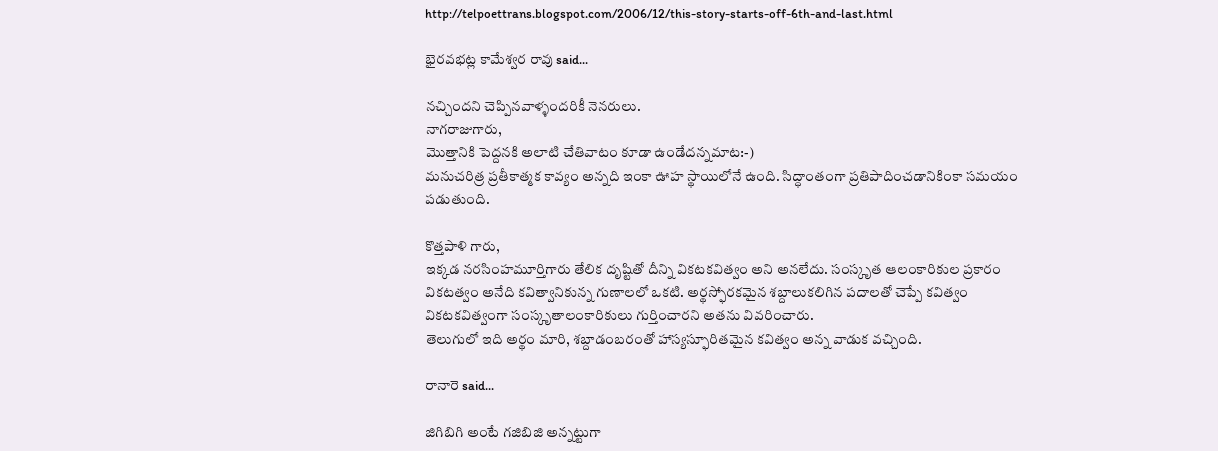http://telpoettrans.blogspot.com/2006/12/this-story-starts-off-6th-and-last.html

భైరవభట్ల కామేశ్వర రావు said...

నచ్చిందని చెప్పినవాళ్ళందరికీ నెనరులు.
నాగరాజుగారు,
మొత్తానికి పెద్దనకి అలాటి చేతివాటం కూడా ఉండేదన్నమాట:-)
మనుచరిత్ర ప్రతీకాత్మక కావ్యం అన్నది ఇంకా ఊహ స్థాయిలోనే ఉంది. సిద్ధాంతంగా ప్రతిపాదించడానికింకా సమయం పడుతుంది.

కొత్తపాళి గారు,
ఇక్కడ నరసింహమూర్తిగారు తేలిక దృష్టితో దీన్ని వికటకవిత్వం అని అనలేదు. సంస్కృత ఆలంకారికుల ప్రకారం వికటత్వం అనేది కవిత్వానికున్న గుణాలలో ఒకటి. అర్థస్ఫోరకమైన శబ్దాలుకలిగిన పదాలతో చెప్పే కవిత్వం వికటకవిత్వంగా సంస్కృతాలంకారికులు గుర్తించారని అతను వివరించారు.
తెలుగులో ఇది అర్థం మారి, శబ్దాడంబరంతో హాస్యస్ఫూరితమైన కవిత్వం అన్న వాడుక వచ్చింది.

రానారె said...

జిగిబిగి అంటే గజిబిజి అన్నట్టుగా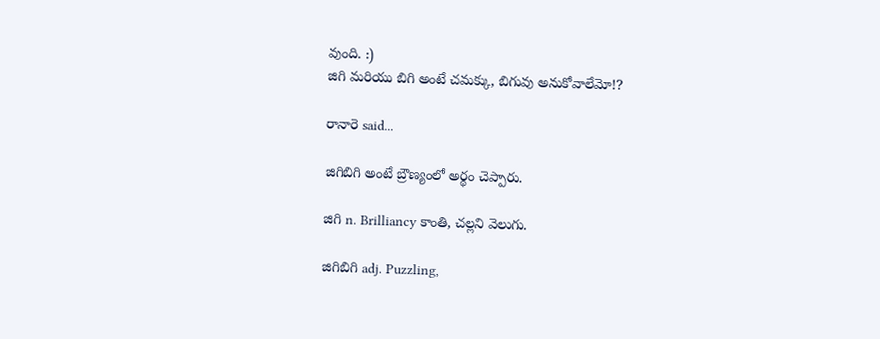వుంది. :)
జిగి మరియు బిగి అంటే చమక్కు, బిగువు అనుకోవాలేమో!?

రానారె said...

జిగిబిగి అంటే బ్రౌణ్యంలో అర్థం చెప్పారు.

జిగి n. Brilliancy కాంతి, చల్లని వెలుగు.

జిగిబిగి adj. Puzzling,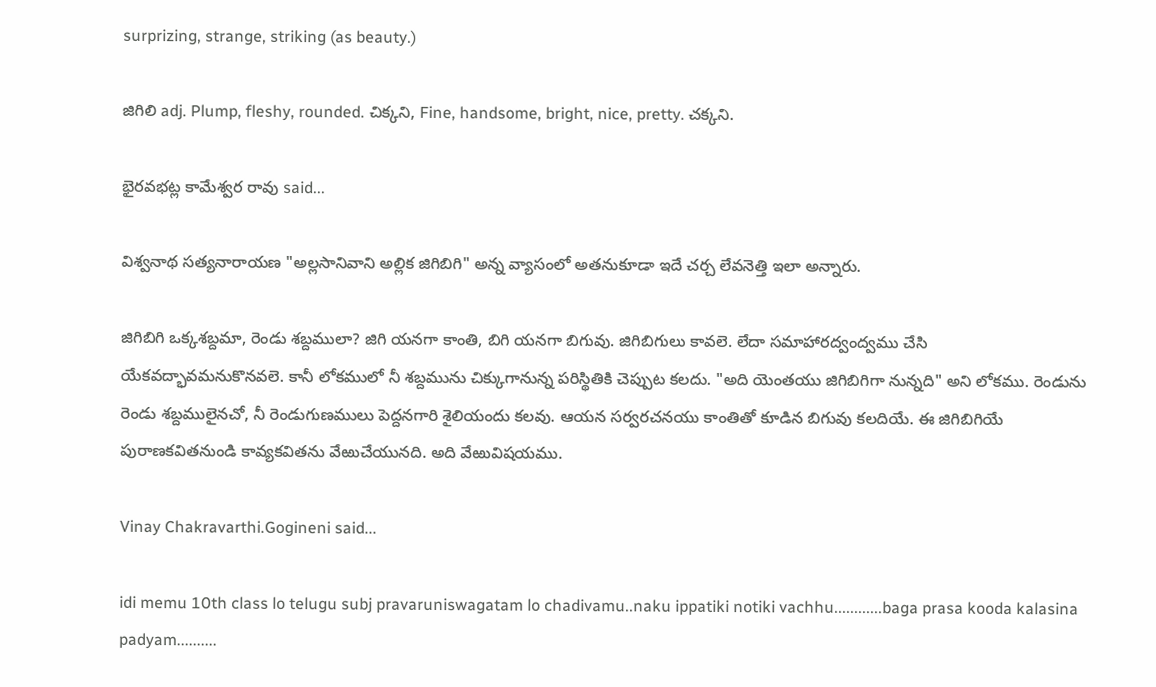surprizing, strange, striking (as beauty.)

జిగిలి adj. Plump, fleshy, rounded. చిక్కని, Fine, handsome, bright, nice, pretty. చక్కని.

భైరవభట్ల కామేశ్వర రావు said...

విశ్వనాథ సత్యనారాయణ "అల్లసానివాని అల్లిక జిగిబిగి" అన్న వ్యాసంలో అతనుకూడా ఇదే చర్చ లేవనెత్తి ఇలా అన్నారు.

జిగిబిగి ఒక్కశబ్దమా, రెండు శబ్దములా? జిగి యనగా కాంతి, బిగి యనగా బిగువు. జిగిబిగులు కావలె. లేదా సమాహారద్వంద్వము చేసి యేకవద్భావమనుకొనవలె. కానీ లోకములో నీ శబ్దమును చిక్కుగానున్న పరిస్థితికి చెప్పుట కలదు. "అది యెంతయు జిగిబిగిగా నున్నది" అని లోకము. రెండును రెండు శబ్దములైనచో, నీ రెండుగుణములు పెద్దనగారి శైలియందు కలవు. ఆయన సర్వరచనయు కాంతితో కూడిన బిగువు కలదియే. ఈ జిగిబిగియే పురాణకవితనుండి కావ్యకవితను వేఱుచేయునది. అది వేఱువిషయము.

Vinay Chakravarthi.Gogineni said...

idi memu 10th class lo telugu subj pravaruniswagatam lo chadivamu..naku ippatiki notiki vachhu............baga prasa kooda kalasina padyam..........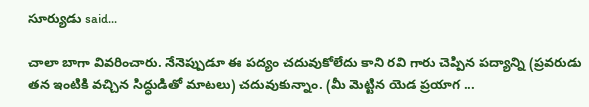సూర్యుడు said...

చాలా బాగా వివరించారు. నేనెప్పుడూ ఈ పద్యం చదువుకోలేదు కాని రవి గారు చెప్పిన పద్యాన్ని (ప్రవరుడు తన ఇంటికి వచ్చిన సిద్ధుడితో మాటలు) చదువుకున్నాం. (మీ మెట్టిన యెడ ప్రయాగ ...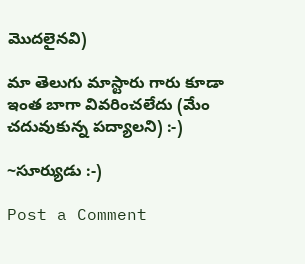మొదలైనవి)

మా తెలుగు మాస్టారు గారు కూడా ఇంత బాగా వివరించలేదు (మేం చదువుకున్న పద్యాలని) :-)

~సూర్యుడు :-)

Post a Comment